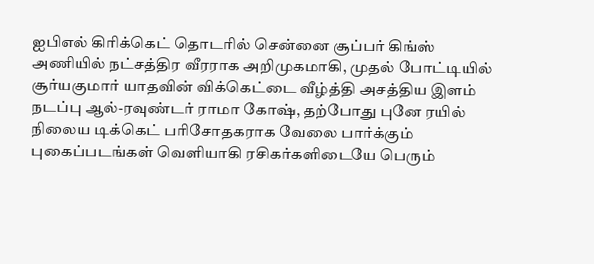ஐபிஎல் கிரிக்கெட் தொடரில் சென்னை சூப்பர் கிங்ஸ் அணியில் நட்சத்திர வீரராக அறிமுகமாகி, முதல் போட்டியில் சூர்யகுமார் யாதவின் விக்கெட்டை வீழ்த்தி அசத்திய இளம் நடப்பு ஆல்-ரவுண்டர் ராமா கோஷ், தற்போது புனே ரயில் நிலைய டிக்கெட் பரிசோதகராக வேலை பார்க்கும் புகைப்படங்கள் வெளியாகி ரசிகர்களிடையே பெரும்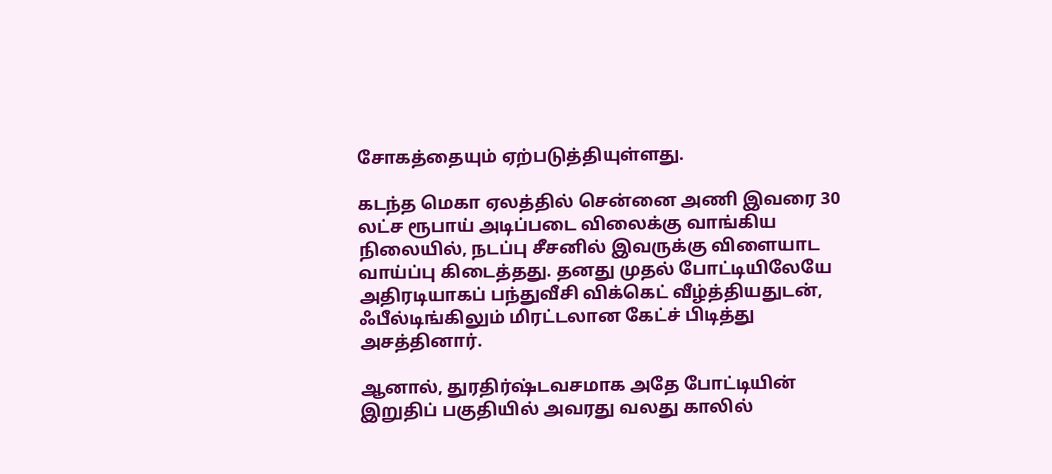சோகத்தையும் ஏற்படுத்தியுள்ளது.

கடந்த மெகா ஏலத்தில் சென்னை அணி இவரை 30 லட்ச ரூபாய் அடிப்படை விலைக்கு வாங்கிய நிலையில், நடப்பு சீசனில் இவருக்கு விளையாட வாய்ப்பு கிடைத்தது. தனது முதல் போட்டியிலேயே அதிரடியாகப் பந்துவீசி விக்கெட் வீழ்த்தியதுடன், ஃபீல்டிங்கிலும் மிரட்டலான கேட்ச் பிடித்து அசத்தினார்.

ஆனால், துரதிர்ஷ்டவசமாக அதே போட்டியின் இறுதிப் பகுதியில் அவரது வலது காலில்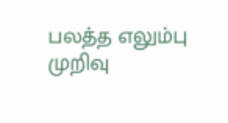பலத்த எலும்பு முறிவு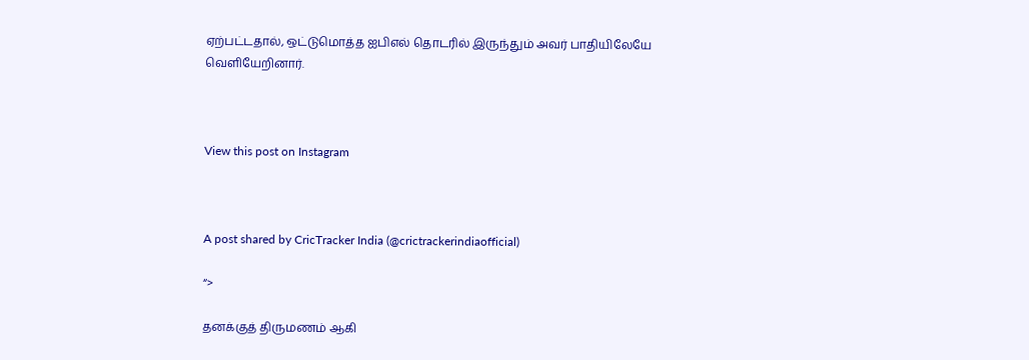ஏற்பட்டதால், ஒட்டுமொத்த ஐபிஎல் தொடரில் இருந்தும் அவர் பாதியிலேயே வெளியேறினார்.



View this post on Instagram



A post shared by CricTracker India (@crictrackerindiaofficial)

“>

தனக்குத் திருமணம் ஆகி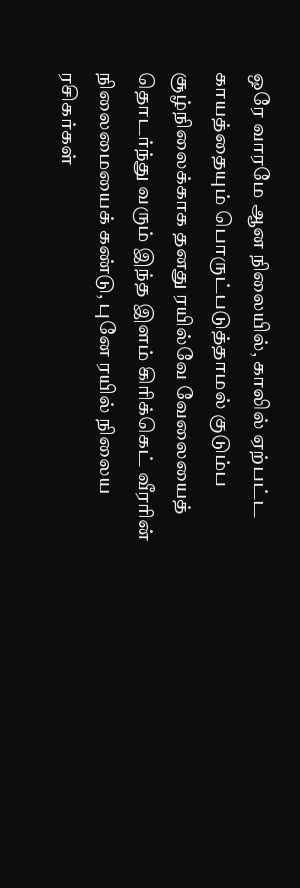ஒரே வாரமே ஆன நிலையில், காலில் ஏற்பட்ட காயத்தையும் பொருட்படுத்தாமல் குடும்ப சூழ்நிலைக்காக தனது ரயில்வே வேலையைத் தொடர்ந்து வரும் இந்த இளம் கிரிக்கெட் வீரரின் நிலைமையைக் கண்டு, புனே ரயில் நிலைய ரசிகர்கள்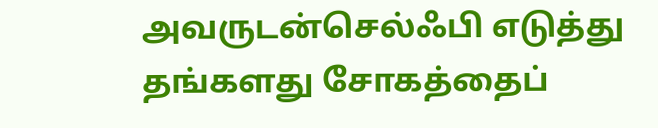அவருடன்செல்ஃபி எடுத்து தங்களது சோகத்தைப்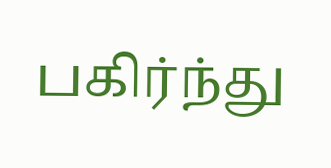பகிர்ந்து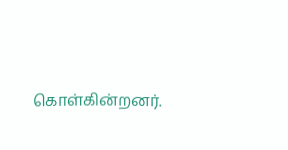கொள்கின்றனர்.